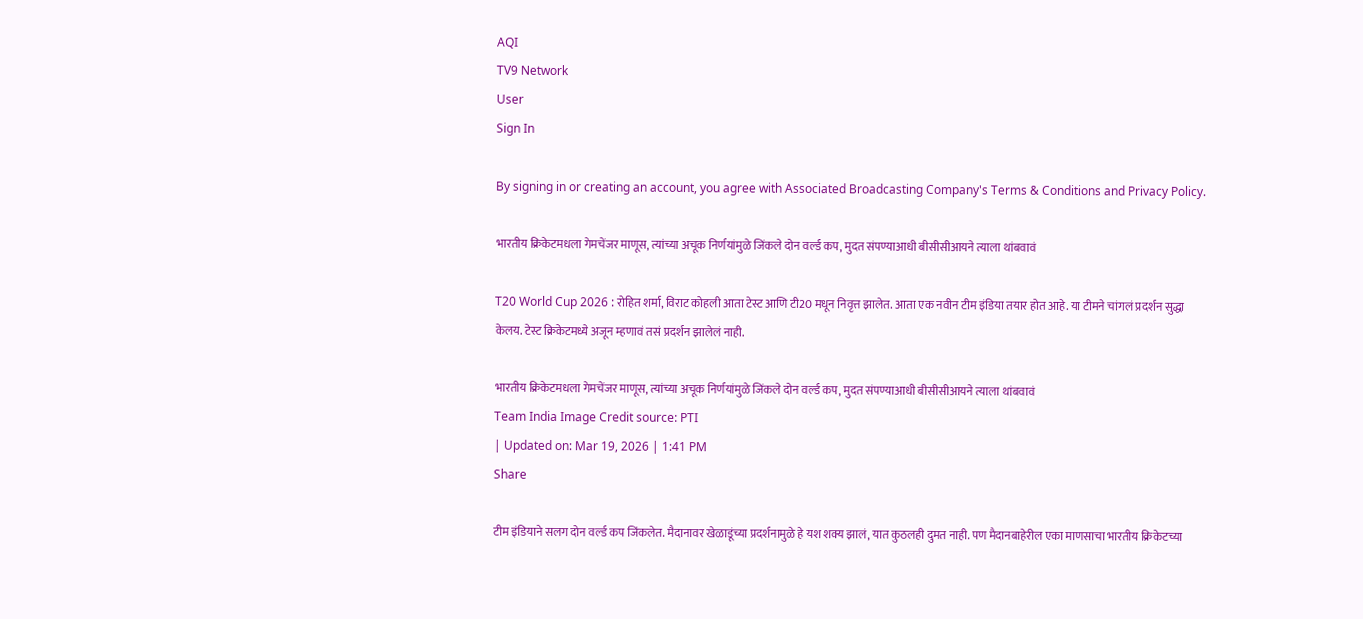AQI
TV9 Network
User
Sign In

By signing in or creating an account, you agree with Associated Broadcasting Company's Terms & Conditions and Privacy Policy.

भारतीय क्रिकेटमधला गेमचेंजर माणूस, त्यांच्या अचूक निर्णयांमुळे जिंकले दोन वर्ल्ड कप, मुदत संपण्याआधी बीसीसीआयने त्याला थांबवावं

T20 World Cup 2026 : रोहित शर्मा, विराट कोहली आता टेस्ट आणि टी20 मधून निवृत्त झालेत. आता एक नवीन टीम इंडिया तयार होत आहे. या टीमने चांगलं प्रदर्शन सुद्धा केलय. टेस्ट क्रिकेटमध्ये अजून म्हणावं तसं प्रदर्शन झालेलं नाही.

भारतीय क्रिकेटमधला गेमचेंजर माणूस, त्यांच्या अचूक निर्णयांमुळे जिंकले दोन वर्ल्ड कप, मुदत संपण्याआधी बीसीसीआयने त्याला थांबवावं
Team India Image Credit source: PTI
| Updated on: Mar 19, 2026 | 1:41 PM
Share

टीम इंडियाने सलग दोन वर्ल्ड कप जिंकलेत. मैदानावर खेळाडूंच्या प्रदर्शनामुळे हे यश शक्य झालं, यात कुठलही दुमत नाही. पण मैदानबाहेरील एका माणसाचा भारतीय क्रिकेटच्या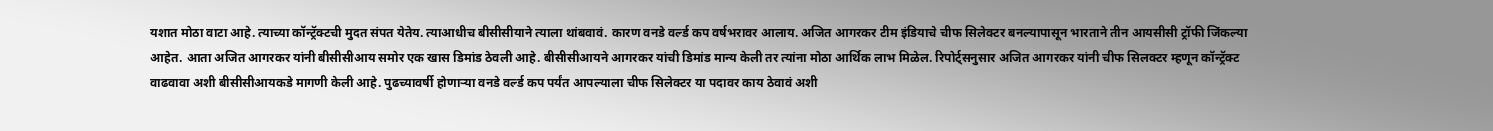यशात मोठा वाटा आहे. त्याच्या कॉन्ट्रॅक्टची मुदत संपत येतेय. त्याआधीच बीसीसीयाने त्याला थांबवावं. कारण वनडे वर्ल्ड कप वर्षभरावर आलाय. अजित आगरकर टीम इंडियाचे चीफ सिलेक्टर बनल्यापासून भारताने तीन आयसीसी ट्रॉफी जिंकल्या आहेत. आता अजित आगरकर यांनी बीसीसीआय समोर एक खास डिमांड ठेवली आहे. बीसीसीआयने आगरकर यांची डिमांड मान्य केली तर त्यांना मोठा आर्थिक लाभ मिळेल. रिपोर्ट्सनुसार अजित आगरकर यांनी चीफ सिलक्टर म्हणून कॉन्ट्रॅक्ट वाढवावा अशी बीसीसीआयकडे मागणी केली आहे. पुढच्यावर्षी होणाऱ्या वनडे वर्ल्ड कप पर्यंत आपल्याला चीफ सिलेक्टर या पदावर काय ठेवावं अशी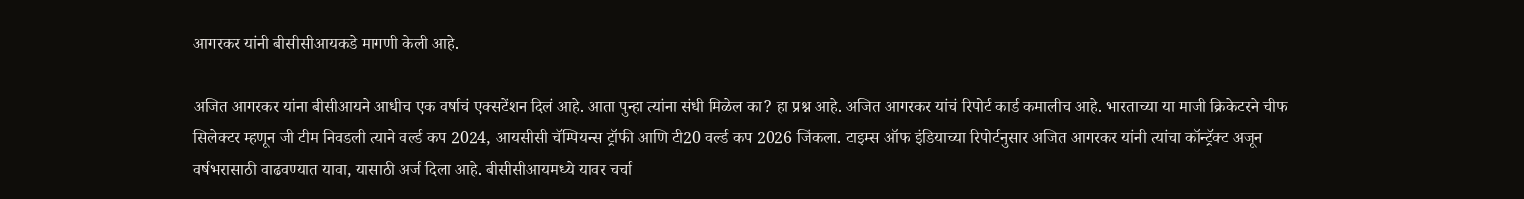आगरकर यांनी बीसीसीआयकडे मागणी केली आहे.

अजित आगरकर यांना बीसीआयने आधीच एक वर्षाचं एक्सटेंशन दिलं आहे. आता पुन्हा त्यांना संधी मिळेल का? हा प्रश्न आहे. अजित आगरकर यांचं रिपोर्ट कार्ड कमालीच आहे. भारताच्या या माजी क्रिकेटरने चीफ सिलेक्टर म्हणून जी टीम निवडली त्याने वर्ल्ड कप 2024, आयसीसी चॅम्पियन्स ट्रॉफी आणि टी20 वर्ल्ड कप 2026 जिंकला. टाइम्स ऑफ इंडियाच्या रिपोर्टनुसार अजित आगरकर यांनी त्यांचा कॉन्ट्रॅक्ट अजून वर्षभरासाठी वाढवण्यात यावा, यासाठी अर्ज दिला आहे. बीसीसीआयमध्ये यावर चर्चा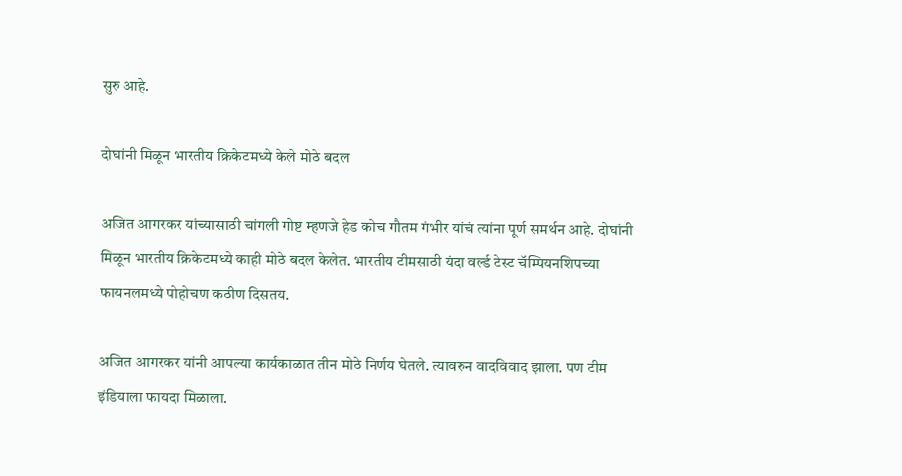सुरु आहे.

दोघांनी मिळून भारतीय क्रिकेटमध्ये केले मोठे बदल

अजित आगरकर यांच्यासाठी चांगली गोष्ट म्हणजे हेड कोच गौतम गंभीर यांचं त्यांना पूर्ण समर्थन आहे. दोघांनी मिळून भारतीय क्रिकेटमध्ये काही मोठे बदल केलेत. भारतीय टीमसाठी यंदा वर्ल्ड टेस्ट चॅम्पियनशिपच्या फायनलमध्ये पोहोचण कठीण दिसतय.

अजित आगरकर यांनी आपल्या कार्यकाळात तीन मोठे निर्णय घेतले. त्यावरुन वादविवाद झाला. पण टीम इंडियाला फायदा मिळाला.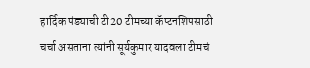हार्दिक पंड्याची टी20 टीमच्या कॅप्टनशिपसाठी चर्चा असताना त्यांनी सूर्यकुमार यादवला टीमचं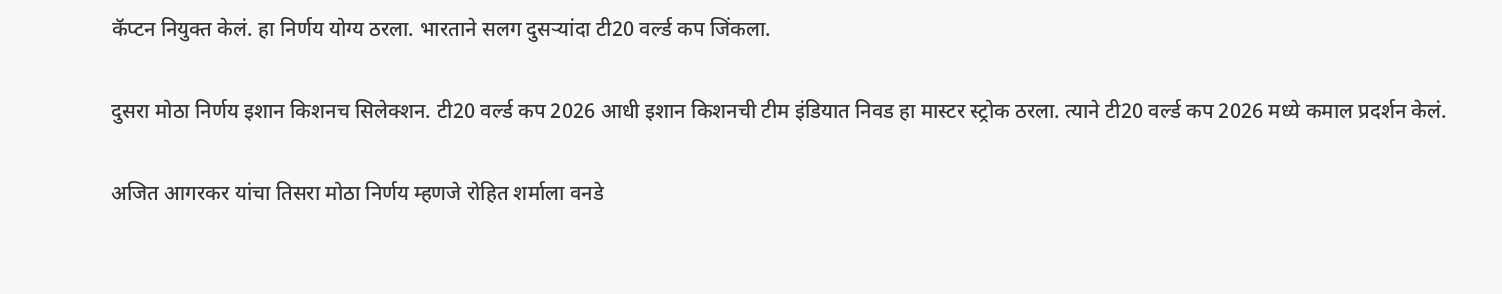कॅप्टन नियुक्त केलं. हा निर्णय योग्य ठरला. भारताने सलग दुसऱ्यांदा टी20 वर्ल्ड कप जिंकला.

दुसरा मोठा निर्णय इशान किशनच सिलेक्शन. टी20 वर्ल्ड कप 2026 आधी इशान किशनची टीम इंडियात निवड हा मास्टर स्ट्रोक ठरला. त्याने टी20 वर्ल्ड कप 2026 मध्ये कमाल प्रदर्शन केलं.

अजित आगरकर यांचा तिसरा मोठा निर्णय म्हणजे रोहित शर्माला वनडे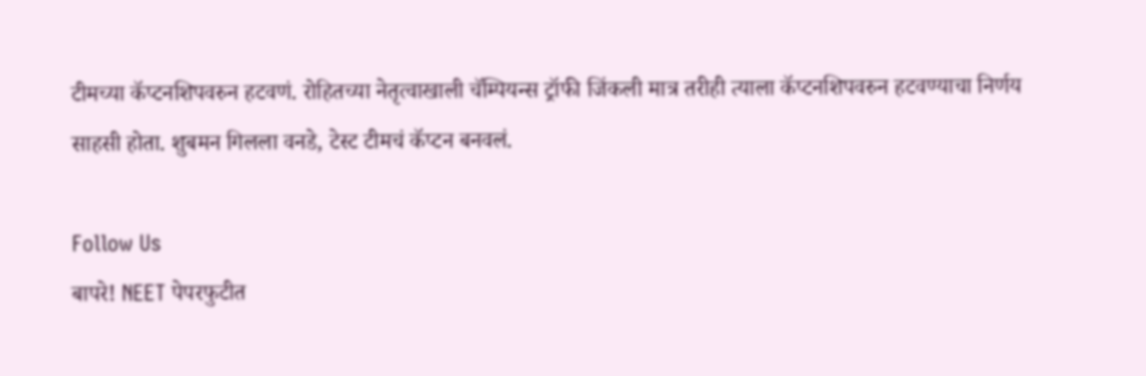टीमच्या कॅप्टनशिपवरुन हटवणं. रोहितच्या नेतृत्वाखाली चॅम्पियन्स ट्रॉफी जिंकली मात्र तरीही त्याला कॅप्टनशिपवरुन हटवण्याचा निर्णय साहसी होता. शुबमन गिलला वनडे, टेस्ट टीमचं कॅप्टन बनवलं.

Follow Us
बापरे! NEET पेपरफुटीत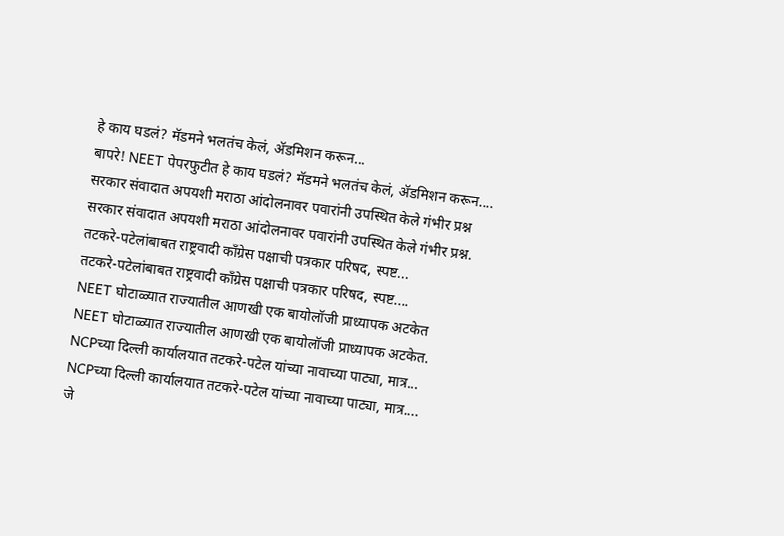हे काय घडलं? मॅडमने भलतंच केलं, ॲडमिशन करून...
बापरे! NEET पेपरफुटीत हे काय घडलं? मॅडमने भलतंच केलं, ॲडमिशन करून....
सरकार संवादात अपयशी मराठा आंदोलनावर पवारांनी उपस्थित केले गंभीर प्रश्न
सरकार संवादात अपयशी मराठा आंदोलनावर पवारांनी उपस्थित केले गंभीर प्रश्न.
तटकरे-पटेलांबाबत राष्ट्रवादी कॉंग्रेस पक्षाची पत्रकार परिषद, स्पष्ट...
तटकरे-पटेलांबाबत राष्ट्रवादी कॉंग्रेस पक्षाची पत्रकार परिषद, स्पष्ट....
NEET घोटाळ्यात राज्यातील आणखी एक बायोलॉजी प्राध्यापक अटकेत
NEET घोटाळ्यात राज्यातील आणखी एक बायोलॉजी प्राध्यापक अटकेत.
NCPच्या दिल्ली कार्यालयात तटकरे-पटेल यांच्या नावाच्या पाट्या, मात्र...
NCPच्या दिल्ली कार्यालयात तटकरे-पटेल यांच्या नावाच्या पाट्या, मात्र....
जे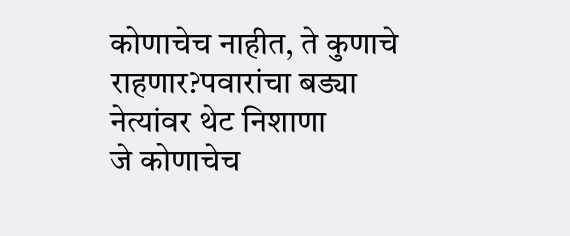कोणाचेच नाहीत, ते कुणाचे राहणार?पवारांचा बड्या नेत्यांवर थेट निशाणा
जे कोणाचेच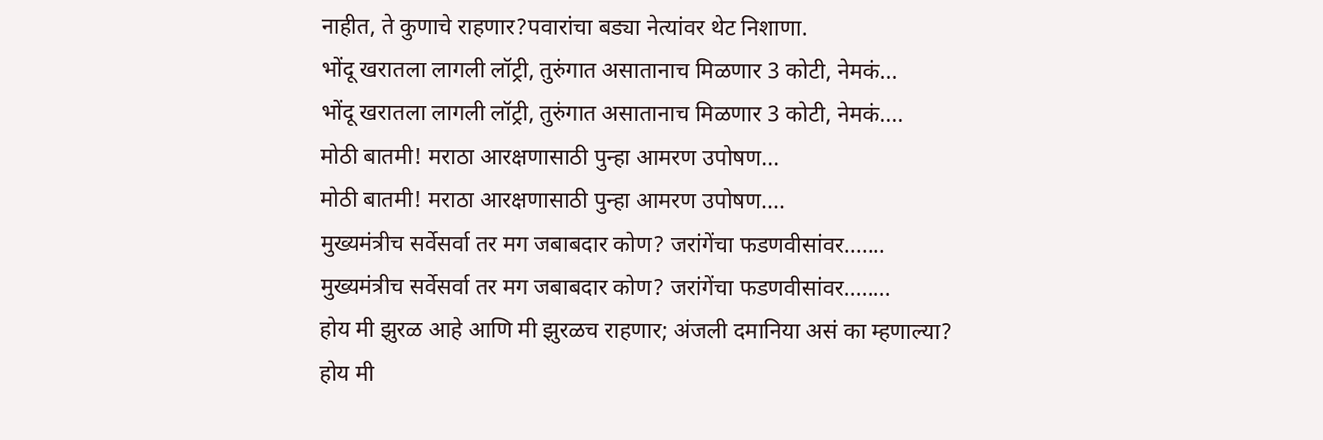नाहीत, ते कुणाचे राहणार?पवारांचा बड्या नेत्यांवर थेट निशाणा.
भोंदू खरातला लागली लॉट्री, तुरुंगात असातानाच मिळणार 3 कोटी, नेमकं...
भोंदू खरातला लागली लॉट्री, तुरुंगात असातानाच मिळणार 3 कोटी, नेमकं....
मोठी बातमी! मराठा आरक्षणासाठी पुन्हा आमरण उपोषण...
मोठी बातमी! मराठा आरक्षणासाठी पुन्हा आमरण उपोषण....
मुख्यमंत्रीच सर्वेसर्वा तर मग जबाबदार कोण? जरांगेंचा फडणवीसांवर.......
मुख्यमंत्रीच सर्वेसर्वा तर मग जबाबदार कोण? जरांगेंचा फडणवीसांवर........
होय मी झुरळ आहे आणि मी झुरळच राहणार; अंजली दमानिया असं का म्हणाल्या?
होय मी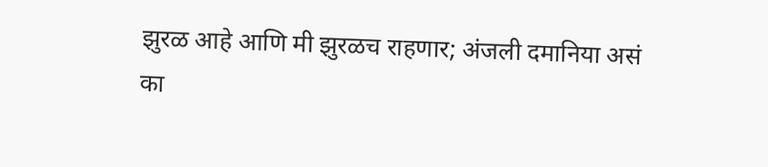झुरळ आहे आणि मी झुरळच राहणार; अंजली दमानिया असं का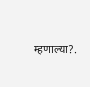म्हणाल्या?.